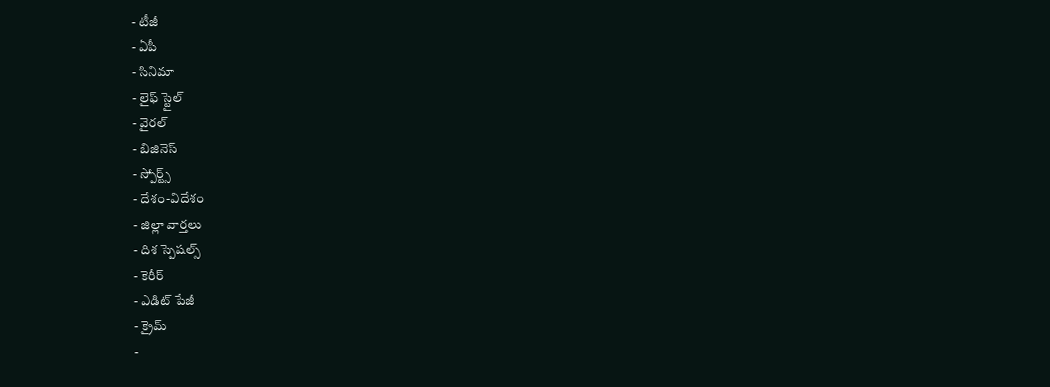- టీజీ
- ఏపీ
- సినిమా
- లైఫ్ స్టైల్
- వైరల్
- బిజినెస్
- స్పోర్ట్స్
- దేశం-విదేశం
- జిల్లా వార్తలు
- దిశ స్పెషల్స్
- కెరీర్
- ఎడిట్ పేజీ
- క్రైమ్
-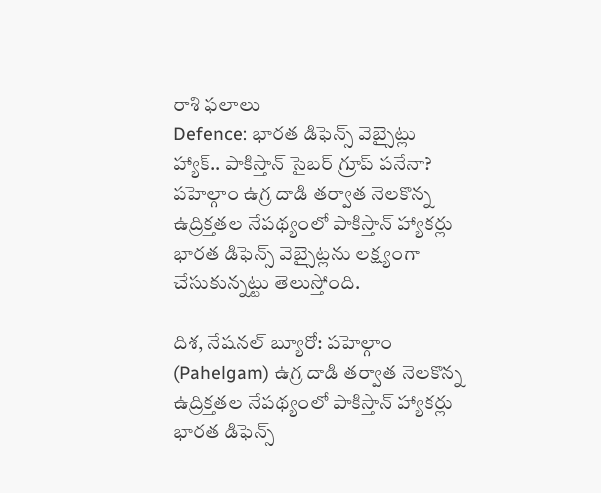రాశి ఫలాలు
Defence: భారత డిఫెన్స్ వెబ్సైట్లు హ్యాక్.. పాకిస్తాన్ సైబర్ గ్రూప్ పనేనా?
పహెల్గాం ఉగ్ర దాడి తర్వాత నెలకొన్న ఉద్రిక్తతల నేపథ్యంలో పాకిస్తాన్ హ్యాకర్లు భారత డిఫెన్స్ వెబ్సైట్లను లక్ష్యంగా చేసుకున్నట్టు తెలుస్తోంది.

దిశ, నేషనల్ బ్యూరో: పహెల్గాం (Pahelgam) ఉగ్ర దాడి తర్వాత నెలకొన్న ఉద్రిక్తతల నేపథ్యంలో పాకిస్తాన్ హ్యాకర్లు భారత డిఫెన్స్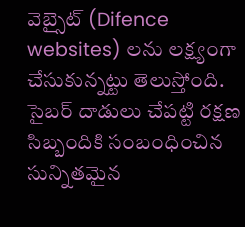వెబ్సైట్ (Difence websites) లను లక్ష్యంగా చేసుకున్నట్టు తెలుస్తోంది. సైబర్ దాడులు చేపట్టి రక్షణ సిబ్బందికి సంబంధించిన సున్నితమైన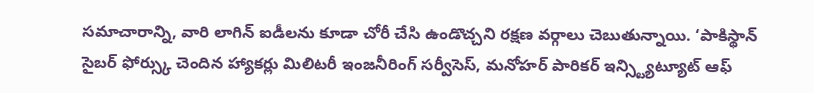సమాచారాన్ని, వారి లాగిన్ ఐడీలను కూడా చోరీ చేసి ఉండొచ్చని రక్షణ వర్గాలు చెబుతున్నాయి. ‘పాకిస్థాన్ సైబర్ ఫోర్స్కు చెందిన హ్యాకర్లు మిలిటరీ ఇంజనీరింగ్ సర్వీసెస్, మనోహర్ పారికర్ ఇన్స్ట్యిట్యూట్ ఆఫ్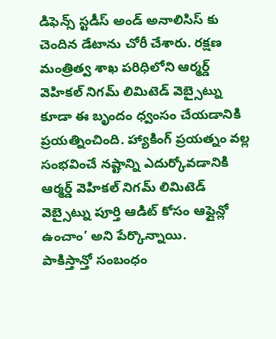డిఫెన్స్ స్టడీస్ అండ్ అనాలిసిస్ కు చెందిన డేటాను చోరీ చేశారు. రక్షణ మంత్రిత్వ శాఖ పరిధిలోని ఆర్మర్డ్ వెహికల్ నిగమ్ లిమిటెడ్ వెబ్సైట్ను కూడా ఈ బృందం ధ్వంసం చేయడానికి ప్రయత్నించింది. హ్యాకింగ్ ప్రయత్నం వల్ల సంభవించే నష్టాన్ని ఎదుర్కోవడానికి ఆర్మర్డ్ వెహికల్ నిగమ్ లిమిటెడ్ వెబ్సైట్ను పూర్తి ఆడిట్ కోసం ఆఫ్లైన్లో ఉంచాం’ అని పేర్కొన్నాయి.
పాకిస్తాన్తో సంబంధం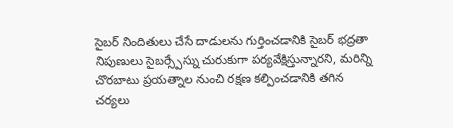సైబర్ నిందితులు చేసే దాడులను గుర్తించడానికి సైబర్ భద్రతా నిపుణులు సైబర్స్పేస్ను చురుకుగా పర్యవేక్షిస్తున్నారని, మరిన్ని చొరబాటు ప్రయత్నాల నుంచి రక్షణ కల్పించడానికి తగిన చర్యలు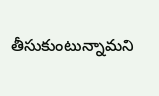తీసుకుంటున్నామని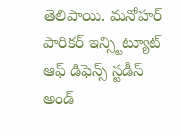తెలిపాయి. మనోహర్ పారికర్ ఇన్స్టిట్యూట్ ఆఫ్ డిఫెన్స్ స్టడీస్ అండ్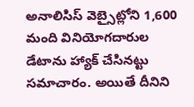అనాలిసిస్ వెబ్సైట్లోని 1,600 మంది వినియోగదారుల డేటాను హ్యాక్ చేసినట్టు సమాచారం. అయితే దీనిని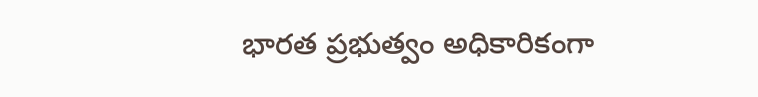భారత ప్రభుత్వం అధికారికంగా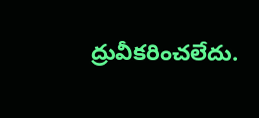ద్రువీకరించలేదు.